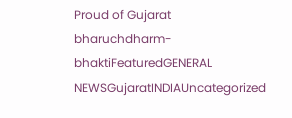Proud of Gujarat
bharuchdharm-bhaktiFeaturedGENERAL NEWSGujaratINDIAUncategorized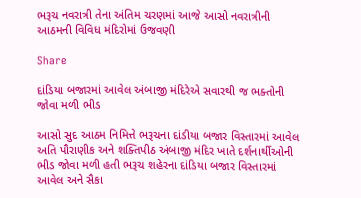ભરૂચ નવરાત્રી તેના અંતિમ ચરણમાં આજે આસો નવરાત્રીની આઠમની વિવિધ મંદિરોમાં ઉજવણી

Share

દાંડિયા બજારમાં આવેલ અંબાજી મંદિરેએ સવારથી જ ભક્તોની જોવા મળી ભીડ

આસો સુદ આઠમ નિમિત્તે ભરૂચના દાંડીયા બજાર વિસ્તારમાં આવેલ અતિ પૌરાણીક અને શક્તિપીઠ અંબાજી મંદિર ખાતે દર્શનાર્થીઓની ભીડ જોવા મળી હતી ભરૂચ શહેરના દાંડિયા બજાર વિસ્તારમાં આવેલ અને સૈકા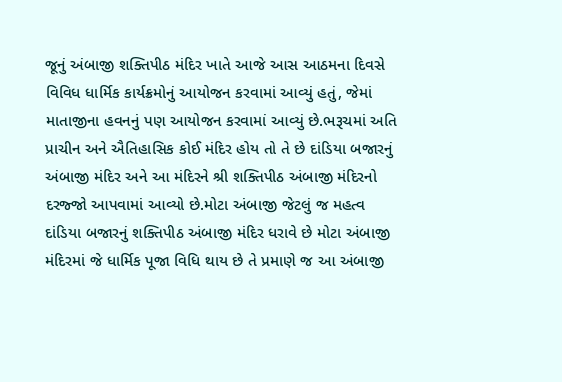જૂનું અંબાજી શક્તિપીઠ મંદિર ખાતે આજે આસ આઠમના દિવસે વિવિધ ધાર્મિક કાર્યક્રમોનું આયોજન કરવામાં આવ્યું હતું, જેમાં માતાજીના હવનનું પણ આયોજન કરવામાં આવ્યું છે.ભરૂચમાં અતિ પ્રાચીન અને ઐતિહાસિક કોઈ મંદિર હોય તો તે છે દાંડિયા બજારનું અંબાજી મંદિર અને આ મંદિરને શ્રી શક્તિપીઠ અંબાજી મંદિરનો દરજ્જો આપવામાં આવ્યો છે.મોટા અંબાજી જેટલું જ મહત્વ દાંડિયા બજારનું શક્તિપીઠ અંબાજી મંદિર ધરાવે છે મોટા અંબાજી મંદિરમાં જે ધાર્મિક પૂજા વિધિ થાય છે તે પ્રમાણે જ આ અંબાજી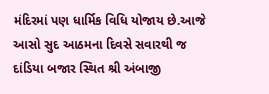મંદિરમાં પણ ધાર્મિક વિધિ યોજાય છે.આજે આસો સુદ આઠમના દિવસે સવારથી જ દાંડિયા બજાર સ્થિત શ્રી અંબાજી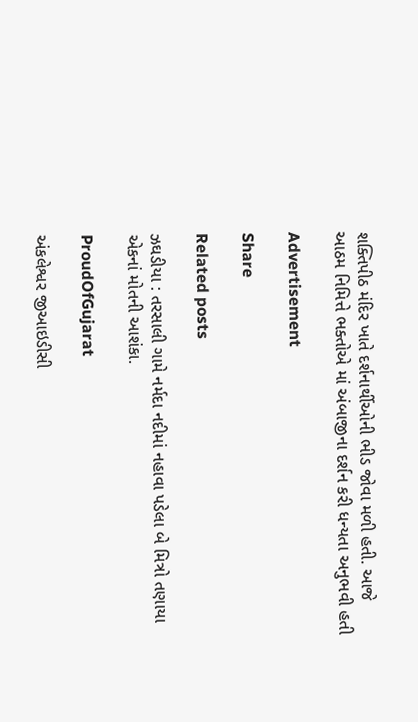શક્તિપીઠ મંદિર ખાતે દર્શનાર્થીઓની ભીડ જોવા મળી હતી. આજે આઠમ નિમિત્તે ભક્તોએ માં અંબાજીના દર્શન કરી ધન્યતા અનુભવી હતી

Advertisement

Share

Related posts

ઝઘડીયા : તરસાલી ગામે નર્મદા નદીમાં નહાવા પડેલા બે મિત્રો તણાયા એકનાં મોતની આશંકા.

ProudOfGujarat

અંકલેશ્વર જીઆઇડીસી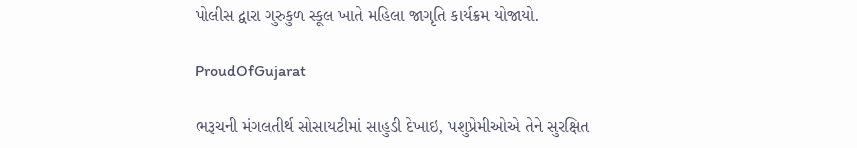પોલીસ દ્વારા ગુરુકુળ સ્કૂલ ખાતે મહિલા જાગૃતિ કાર્યક્રમ યોજાયો.

ProudOfGujarat

ભરૂચની મંગલતીર્થ સોસાયટીમાં સાહુડી દેખાઇ, પશુપ્રેમીઓએ તેને સુરક્ષિત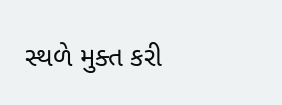સ્થળે મુક્ત કરી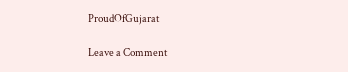ProudOfGujarat

Leave a Comment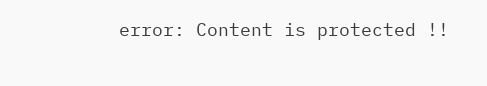error: Content is protected !!